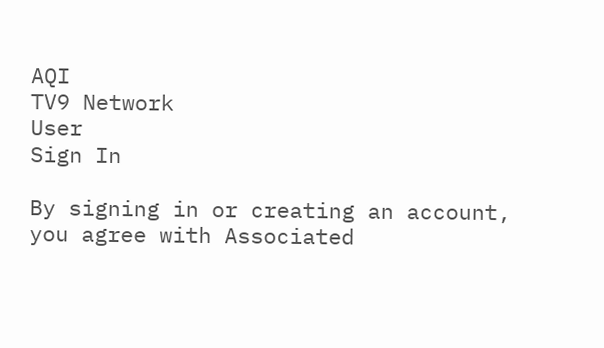AQI
TV9 Network
User
Sign In

By signing in or creating an account, you agree with Associated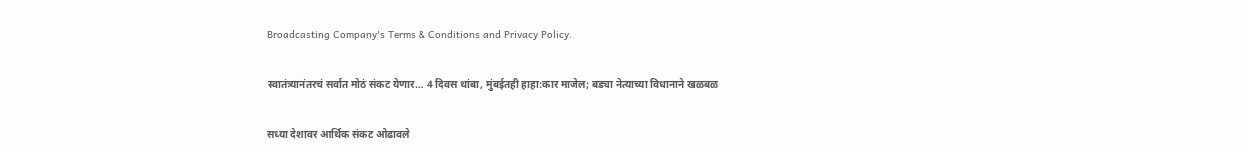Broadcasting Company's Terms & Conditions and Privacy Policy.

स्वातंत्र्यानंतरचं सर्वात मोठं संकट येणार… 4 दिवस थांबा, मुंबईतही हाहा:कार माजेल; बड्या नेत्याच्या विधानाने खळबळ

सध्या देशावर आर्थिक संकट ओढावले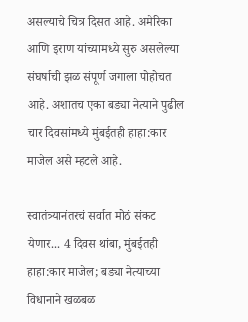असल्याचे चित्र दिसत आहे. अमेरिका आणि इराण यांच्यामध्ये सुरु असलेल्या संघर्षाची झळ संपूर्ण जगाला पोहोचत आहे. अशातच एका बड्या नेत्याने पुढील चार दिवसांमध्ये मुंबईतही हाहा:कार माजेल असे म्हटले आहे.

स्वातंत्र्यानंतरचं सर्वात मोठं संकट येणार... 4 दिवस थांबा, मुंबईतही हाहा:कार माजेल; बड्या नेत्याच्या विधानाने खळबळ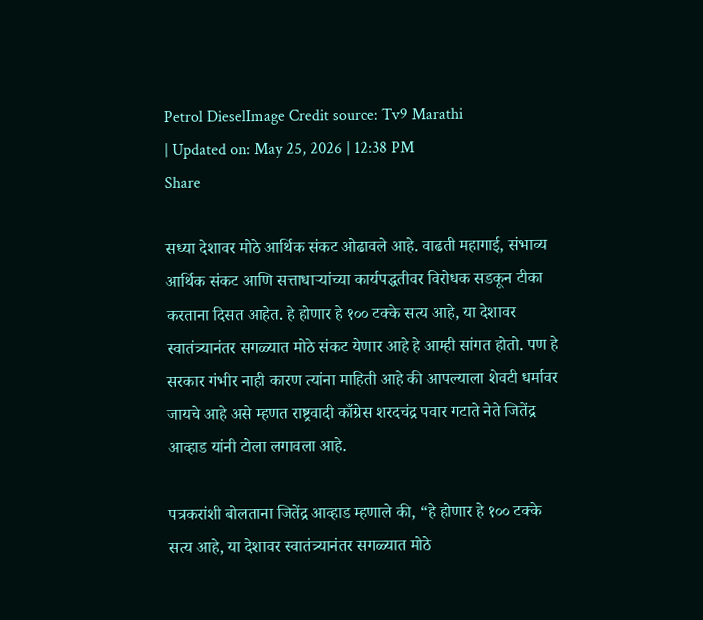Petrol DieselImage Credit source: Tv9 Marathi
| Updated on: May 25, 2026 | 12:38 PM
Share

सध्या देशावर मोठे आर्थिक संकट ओढावले आहे. वाढती महागाई, संभाव्य आर्थिक संकट आणि सत्ताधाऱ्यांच्या कार्यपद्धतीवर विरोधक सडकून टीका करताना दिसत आहेत. हे होणार हे १०० टक्के सत्य आहे, या देशावर स्वातंत्र्यानंतर सगळ्यात मोठे संकट येणार आहे हे आम्ही सांगत होतो. पण हे सरकार गंभीर नाही कारण त्यांना माहिती आहे की आपल्याला शेवटी धर्मावर जायचे आहे असे म्हणत राष्ट्रवादी काँग्रेस शरदचंद्र पवार गटाते नेते जितेंद्र आव्हाड यांनी टोला लगावला आहे.

पत्रकरांशी बोलताना जितेंद्र आव्हाड म्हणाले की, “हे होणार हे १०० टक्के सत्य आहे, या देशावर स्वातंत्र्यानंतर सगळ्यात मोठे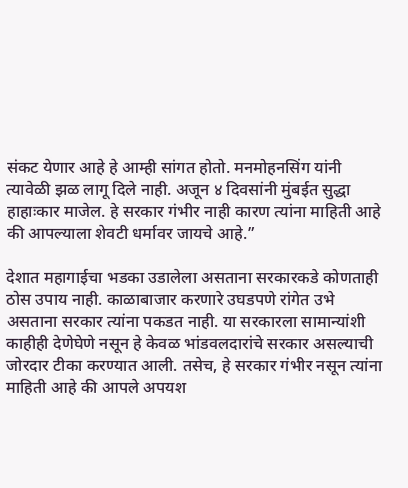संकट येणार आहे हे आम्ही सांगत होतो. मनमोहनसिंग यांनी त्यावेळी झळ लागू दिले नाही. अजून ४ दिवसांनी मुंबईत सुद्धा हाहाःकार माजेल. हे सरकार गंभीर नाही कारण त्यांना माहिती आहे की आपल्याला शेवटी धर्मावर जायचे आहे.”

देशात महागाईचा भडका उडालेला असताना सरकारकडे कोणताही ठोस उपाय नाही. काळाबाजार करणारे उघडपणे रांगेत उभे असताना सरकार त्यांना पकडत नाही. या सरकारला सामान्यांशी काहीही देणेघेणे नसून हे केवळ भांडवलदारांचे सरकार असल्याची जोरदार टीका करण्यात आली. तसेच, हे सरकार गंभीर नसून त्यांना माहिती आहे की आपले अपयश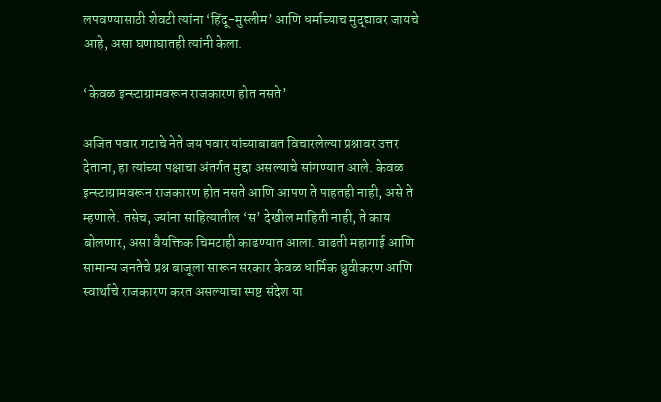लपवण्यासाठी शेवटी त्यांना ‘हिंदू-मुस्लीम’ आणि धर्माच्याच मुद्द्यावर जायचे आहे, असा घणाघातही त्यांनी केला.

‘केवळ इन्स्टाग्रामवरून राजकारण होत नसते’

अजित पवार गटाचे नेते जय पवार यांच्याबाबत विचारलेल्या प्रश्नावर उत्तर देताना, हा त्यांच्या पक्षाचा अंतर्गत मुद्दा असल्याचे सांगण्यात आले. केवळ इन्स्टाग्रामवरून राजकारण होत नसते आणि आपण ते पाहतही नाही, असे ते म्हणाले. तसेच, ज्यांना साहित्यातील ‘स’ देखील माहिती नाही, ते काय बोलणार, असा वैयक्तिक चिमटाही काढण्यात आला. वाढती महागाई आणि सामान्य जनतेचे प्रश्न बाजूला सारून सरकार केवळ धार्मिक ध्रुवीकरण आणि स्वार्थाचे राजकारण करत असल्याचा स्पष्ट संदेश या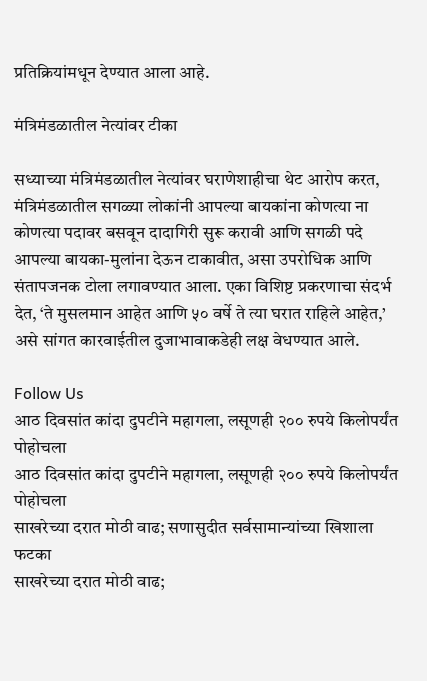प्रतिक्रियांमधून देण्यात आला आहे.

मंत्रिमंडळातील नेत्यांवर टीका

सध्याच्या मंत्रिमंडळातील नेत्यांवर घराणेशाहीचा थेट आरोप करत, मंत्रिमंडळातील सगळ्या लोकांनी आपल्या बायकांना कोणत्या ना कोणत्या पदावर बसवून दादागिरी सुरू करावी आणि सगळी पदे आपल्या बायका-मुलांना देऊन टाकावीत, असा उपरोधिक आणि संतापजनक टोला लगावण्यात आला. एका विशिष्ट प्रकरणाचा संदर्भ देत, ‘ते मुसलमान आहेत आणि ५० वर्षे ते त्या घरात राहिले आहेत,’ असे सांगत कारवाईतील दुजाभावाकडेही लक्ष वेधण्यात आले.

Follow Us
आठ दिवसांत कांदा दुपटीने महागला, लसूणही २०० रुपये किलोपर्यंत पोहोचला
आठ दिवसांत कांदा दुपटीने महागला, लसूणही २०० रुपये किलोपर्यंत पोहोचला
साखरेच्या दरात मोठी वाढ; सणासुदीत सर्वसामान्यांच्या खिशाला फटका
साखरेच्या दरात मोठी वाढ;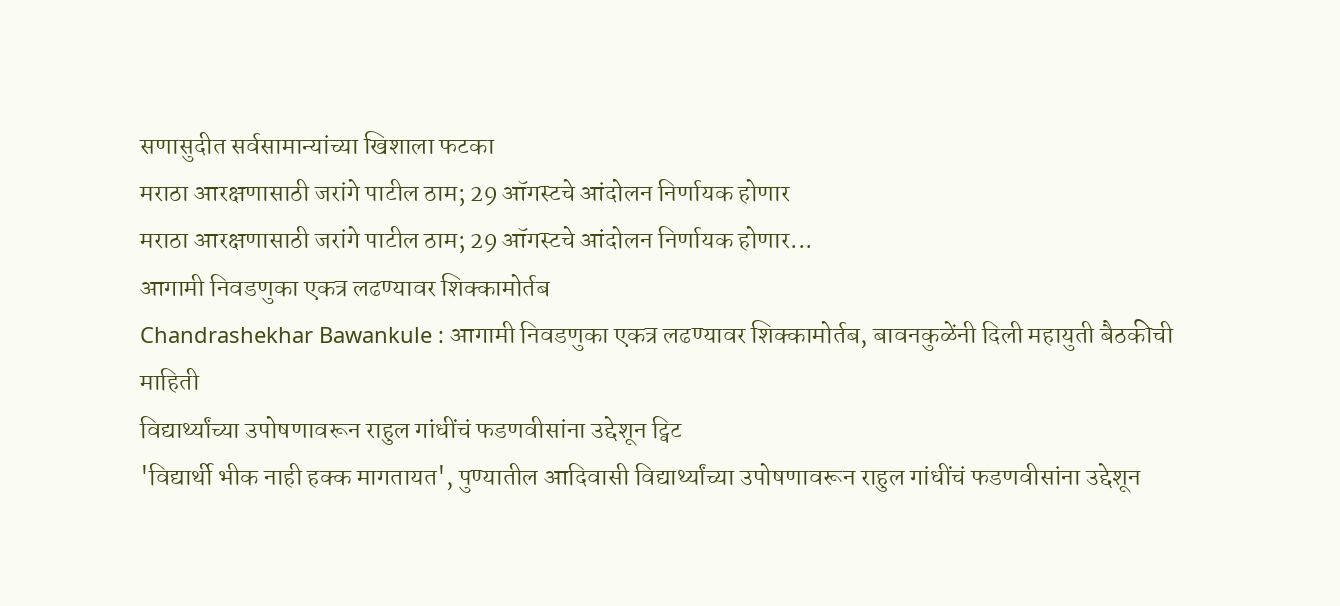सणासुदीत सर्वसामान्यांच्या खिशाला फटका
मराठा आरक्षणासाठी जरांगे पाटील ठाम; 29 ऑगस्टचे आंदोलन निर्णायक होणार
मराठा आरक्षणासाठी जरांगे पाटील ठाम; 29 ऑगस्टचे आंदोलन निर्णायक होणार...
आगामी निवडणुका एकत्र लढण्यावर शिक्कामोर्तब
Chandrashekhar Bawankule : आगामी निवडणुका एकत्र लढण्यावर शिक्कामोर्तब, बावनकुळेंनी दिली महायुती बैठकीची माहिती
विद्यार्थ्यांच्या उपोषणावरून राहुल गांधींचं फडणवीसांना उद्देशून ट्विट
'विद्यार्थी भीक नाही हक्क मागतायत', पुण्यातील आदिवासी विद्यार्थ्यांच्या उपोषणावरून राहुल गांधींचं फडणवीसांना उद्देशून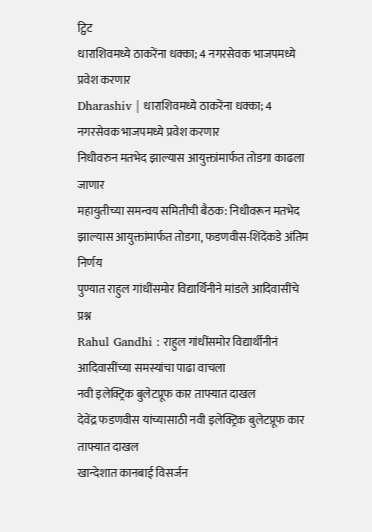ट्विट
धाराशिवमध्ये ठाकरेंना धक्का; 4 नगरसेवक भाजपमध्ये प्रवेश करणार
Dharashiv | धाराशिवमध्ये ठाकरेंना धक्का; 4 नगरसेवक भाजपमध्ये प्रवेश करणार
निधीवरुन मतभेद झाल्यास आयुक्तांमार्फत तोडगा काढला जाणार
महायुतीच्या समन्वय समितीची बैठक: निधीवरून मतभेद झाल्यास आयुक्तांमार्फत तोडगा, फडणवीस-शिंदेंकडे अंतिम निर्णय
पुण्यात राहुल गांधींसमोर विद्यार्थिनीने मांडले आदिवासींचे प्रश्न
Rahul Gandhi : राहुल गांधींसमोर विद्यार्थीनीनं आदिवासींच्या समस्यांचा पाढा वाचला
नवी इलेक्ट्रिक बुलेटप्रूफ कार ताफ्यात दाखल
देवेंद्र फडणवीस यांच्यासाठी नवी इलेक्ट्रिक बुलेटप्रूफ कार ताफ्यात दाखल
खान्देशात कानबाई विसर्जन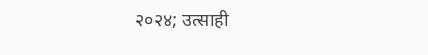२०२४; उत्साही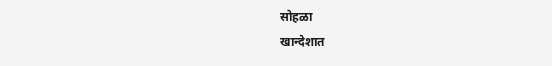सोहळा
खान्देशात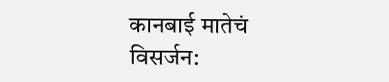कानबाई मातेचं विसर्जन: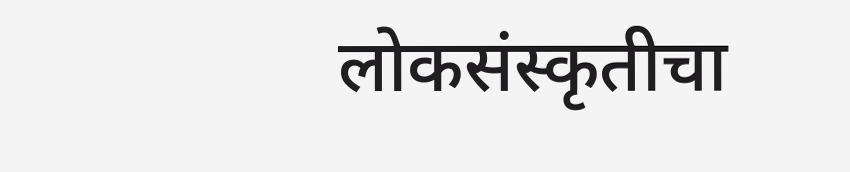लोकसंस्कृतीचा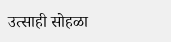उत्साही सोहळा